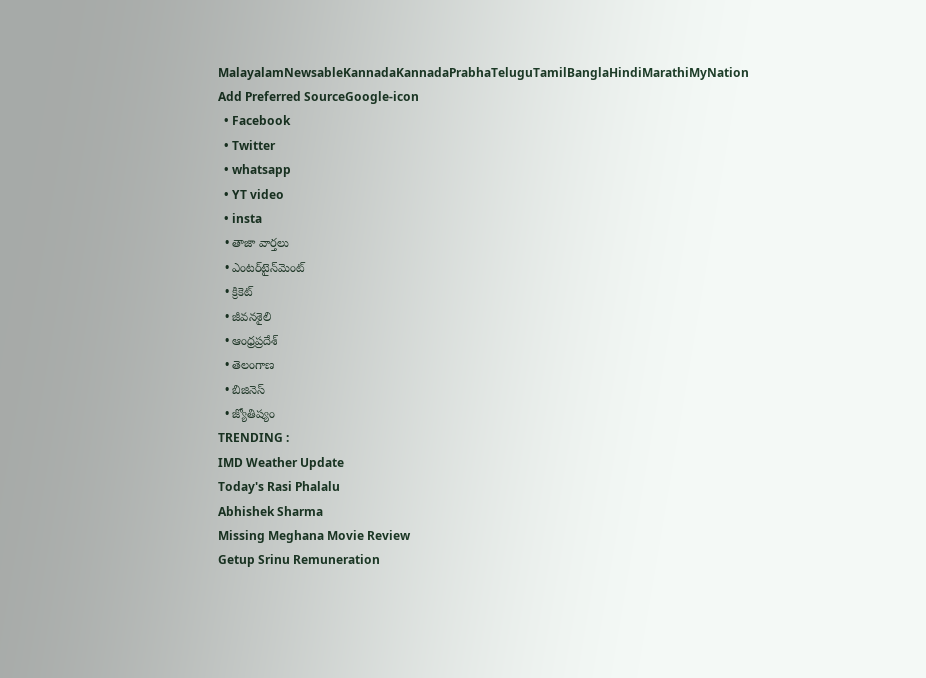MalayalamNewsableKannadaKannadaPrabhaTeluguTamilBanglaHindiMarathiMyNation
Add Preferred SourceGoogle-icon
  • Facebook
  • Twitter
  • whatsapp
  • YT video
  • insta
  • తాజా వార్తలు
  • ఎంటర్‌టైన్‌మెంట్
  • క్రికెట్
  • జీవనశైలి
  • ఆంధ్రప్రదేశ్
  • తెలంగాణ
  • బిజినెస్
  • జ్యోతిష్యం
TRENDING :
IMD Weather Update
Today's Rasi Phalalu
Abhishek Sharma
Missing Meghana Movie Review
Getup Srinu Remuneration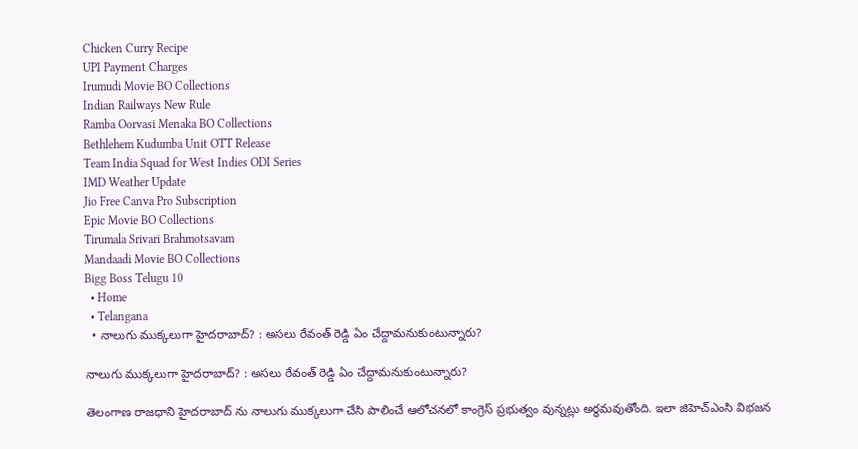Chicken Curry Recipe
UPI Payment Charges
Irumudi Movie BO Collections
Indian Railways New Rule
Ramba Oorvasi Menaka BO Collections
Bethlehem Kudumba Unit OTT Release
Team India Squad for West Indies ODI Series
IMD Weather Update
Jio Free Canva Pro Subscription
Epic Movie BO Collections
Tirumala Srivari Brahmotsavam
Mandaadi Movie BO Collections
Bigg Boss Telugu 10
  • Home
  • Telangana
  • నాలుగు ముక్కలుగా హైదరాబాద్? : అసలు రేవంత్ రెడ్డి ఏం చేద్దామనుకుంటున్నారు?

నాలుగు ముక్కలుగా హైదరాబాద్? : అసలు రేవంత్ రెడ్డి ఏం చేద్దామనుకుంటున్నారు?

తెలంగాణ రాజధాని హైదరాబాద్ ను నాలుగు ముక్కలుగా చేసి పాలించే ఆలోచనలో కాంగ్రెస్ ప్రభుత్వం వున్నట్లు అర్థమవుతోంది. ఇలా జిహెచ్ఎంసి విభజన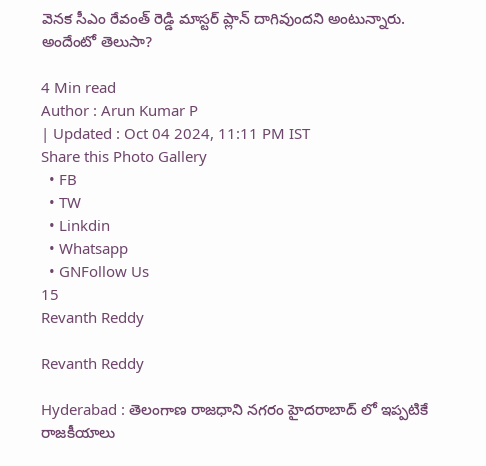వెనక సీఎం రేవంత్ రెడ్డి మాస్టర్ ప్లాన్ దాగివుందని అంటున్నారు. అందేంటో తెలుసా?

4 Min read
Author : Arun Kumar P
| Updated : Oct 04 2024, 11:11 PM IST
Share this Photo Gallery
  • FB
  • TW
  • Linkdin
  • Whatsapp
  • GNFollow Us
15
Revanth Reddy

Revanth Reddy

Hyderabad : తెలంగాణ రాజధాని నగరం హైదరాబాద్ లో ఇప్పటికే రాజకీయాలు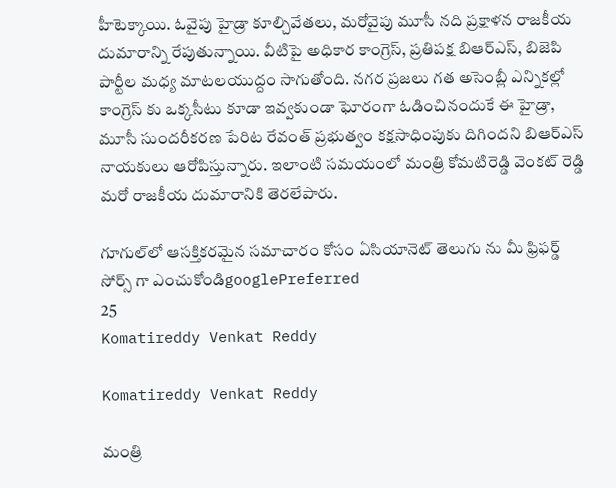హీటెక్కాయి. ఓవైపు హైడ్రా కూల్చివేతలు, మరోవైపు మూసీ నది ప్రక్షాళన రాజకీయ దుమారాన్ని రేపుతున్నాయి. వీటిపై అధికార కాంగ్రెస్, ప్రతిపక్ష బిఆర్ఎస్, బిజెపి పార్టీల మధ్య మాటలయుద్దం సాగుతోంది. నగర ప్రజలు గత అసెంబ్లీ ఎన్నికల్లో కాంగ్రెస్ కు ఒక్కసీటు కూడా ఇవ్వకుండా ఘోరంగా ఓడించినందుకే ఈ హైడ్రా, మూసీ సుందరీకరణ పేరిట రేవంత్ ప్రభుత్వం కక్షసాధింపుకు దిగిందని బిఆర్ఎస్ నాయకులు ఆరోపిస్తున్నారు. ఇలాంటి సమయంలో మంత్రి కోమటిరెడ్డి వెంకట్ రెడ్డి మరో రాజకీయ దుమారానికి తెరలేపారు.

గూగుల్‌లో ఆసక్తికరమైన సమాచారం కోసం ఏసియానెట్ తెలుగు ను మీ ఫ్రిఫర్డ్ సోర్స్ గా ఎంచుకోండిgooglePreferred
25
Komatireddy Venkat Reddy

Komatireddy Venkat Reddy

మంత్రి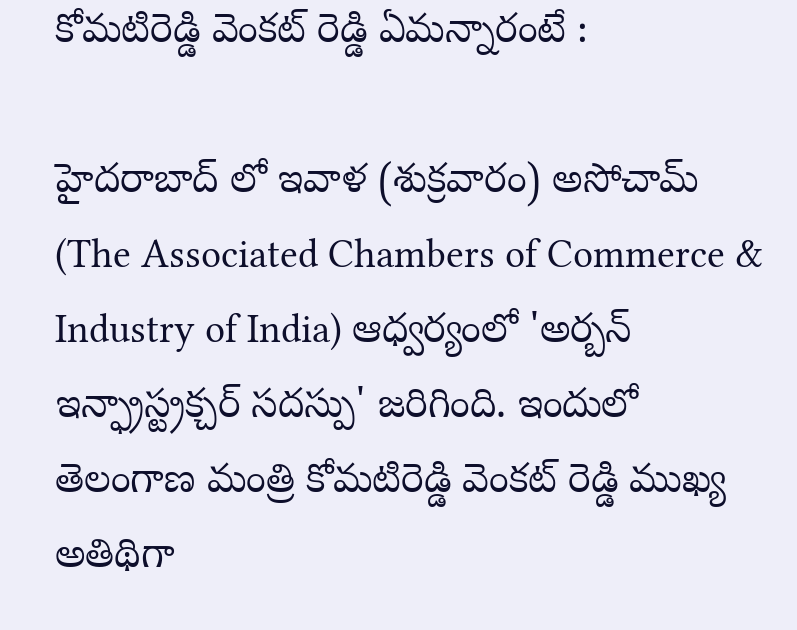కోమటిరెడ్డి వెంకట్ రెడ్డి ఏమన్నారంటే :

హైదరాబాద్ లో ఇవాళ (శుక్రవారం) అసోచామ్ (The Associated Chambers of Commerce & Industry of India) ఆధ్వర్యంలో 'అర్బన్ ఇన్ఫ్రాస్ట్రక్చర్ సదస్పు' జరిగింది. ఇందులో తెలంగాణ మంత్రి కోమటిరెడ్డి వెంకట్ రెడ్డి ముఖ్య అతిథిగా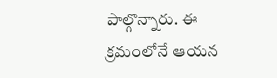పాల్గొన్నారు. ఈ క్రమంలోనే ఆయన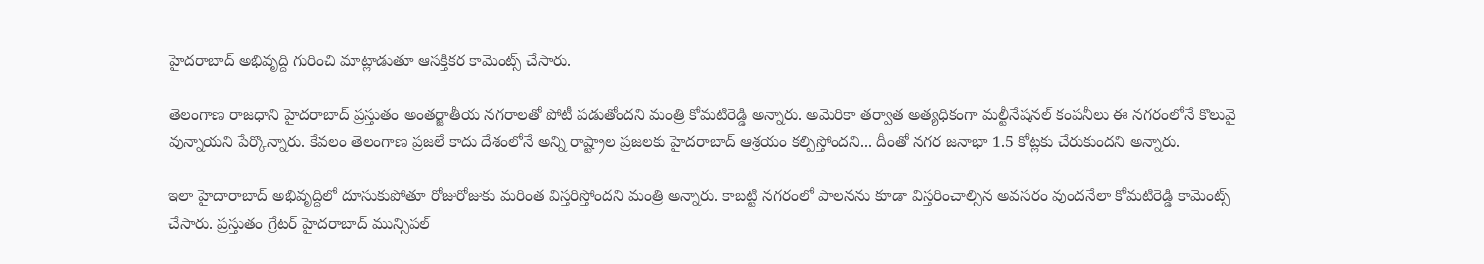హైదరాబాద్ అభివృద్ది గురించి మాట్లాడుతూ ఆసక్తికర కామెంట్స్ చేసారు.

తెలంగాణ రాజధాని హైదరాబాద్ ప్రస్తుతం అంతర్జాతీయ నగరాలతో పోటీ పడుతోందని మంత్రి కోమటిరెడ్డి అన్నారు. అమెరికా తర్వాత అత్యధికంగా మల్టీనేషనల్ కంపనీలు ఈ నగరంలోనే కొలువై వున్నాయని పేర్కొన్నారు. కేవలం తెలంగాణ ప్రజలే కాదు దేశంలోనే అన్ని రాష్ట్రాల ప్రజలకు హైదరాబాద్ ఆశ్రయం కల్పిస్తోందని... దీంతో నగర జనాభా 1.5 కోట్లకు చేరుకుందని అన్నారు.

ఇలా హైదారాబాద్ అభివృద్దిలో దూసుకుపోతూ రోజురోజుకు మరింత విస్తరిస్తోందని మంత్రి అన్నారు. కాబట్టి నగరంలో పాలనను కూడా విస్తరించాల్సిన అవసరం వుందనేలా కోమటిరెడ్డి కామెంట్స్ చేసారు. ప్రస్తుతం గ్రేటర్ హైదరాబాద్ మున్సిపల్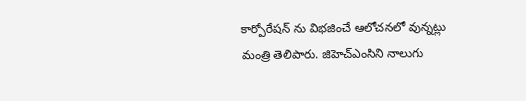కార్పోరేషన్ ను విభజించే ఆలోచనలో వున్నట్లు మంత్రి తెలిపారు. జిహెచ్ఎంసిని నాలుగు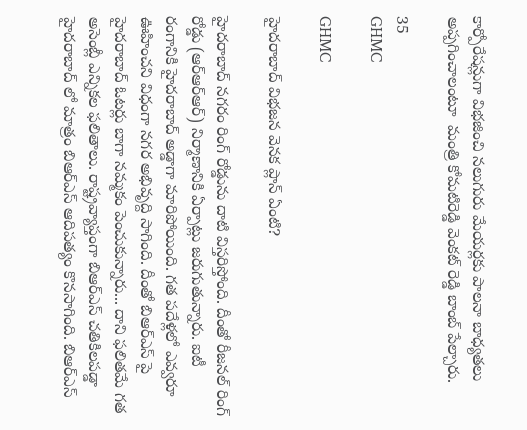కార్పోరేషన్లుగా విభజించి నలుగురు మేయర్లకు పాలనా బాధ్యతలు అప్పగించాలంటూ  మంత్రి కోమటిరెడ్డి వెంకట్ రెడ్డి బాంబ్ పేల్చారు.

35
GHMC

GHMC

హైదరాబాద్ విభజన వెనక ప్లాన్ ఏంటి?

హైదరాబాద్ నగరం రింగ్ రోడ్డును దాటి విస్తరిస్తోంది. దీంతో రీజనల్ రింగ్ రోడ్డు (ఆర్ఆర్ఆర్) నిర్మాణానికి ఏర్పాట్లు జరుగుతున్నారు. ఐటీ రంగానికి హైదరాబాద్ అడ్డాగా మారిపోయింది. గత పదేళ్లలో ఎవ్వరూ ఊహించని విధంగా నగర అభివృద్ది సాగింది. దీంతో బిఆర్ఎస్ పై హైదరాబాద్ ఓటర్లు బాగా నమ్మకం పెంచుకున్నారు... దాని ఫలితమే గత అసెంబ్లీ ఎన్నికల ఫలితాలు. రాష్ట్రవ్యాప్తంగా బిఆర్ఎస్ చతికిలపడ్డా హైదరాబాద్ లో మాత్రం బిఆర్ఎస్ ఆదిపత్యం కొనసాగింది. బిఆర్ఎస్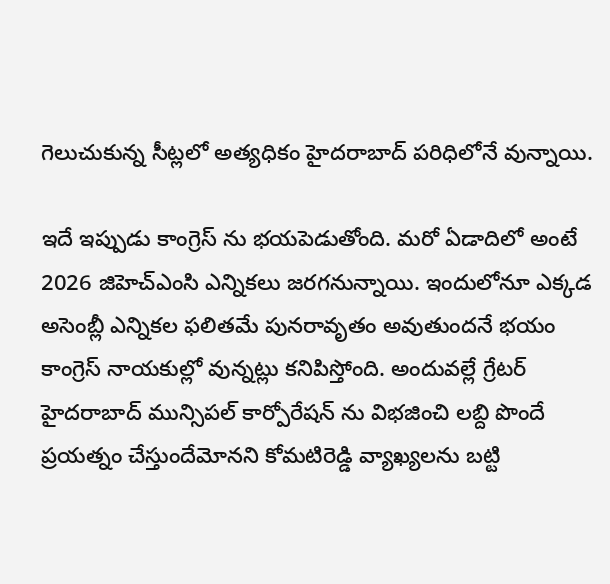గెలుచుకున్న సీట్లలో అత్యధికం హైదరాబాద్ పరిధిలోనే వున్నాయి.

ఇదే ఇప్పుడు కాంగ్రెస్ ను భయపెడుతోంది. మరో ఏడాదిలో అంటే 2026 జిహెచ్ఎంసి ఎన్నికలు జరగనున్నాయి. ఇందులోనూ ఎక్కడ అసెంబ్లీ ఎన్నికల ఫలితమే పునరావృతం అవుతుందనే భయం కాంగ్రెస్ నాయకుల్లో వున్నట్లు కనిపిస్తోంది. అందువల్లే గ్రేటర్ హైదరాబాద్ మున్సిపల్ కార్పోరేషన్ ను విభజించి లబ్ది పొందే ప్రయత్నం చేస్తుందేమోనని కోమటిరెడ్డి వ్యాఖ్యలను బట్టి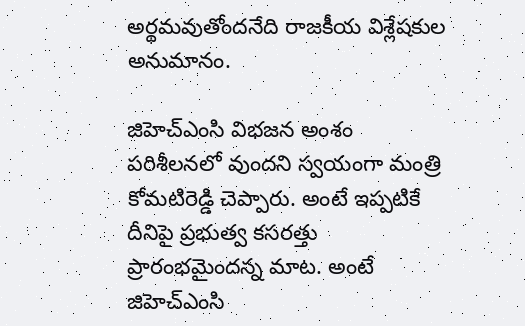అర్థమవుతోందనేది రాజకీయ విశ్లేషకుల అనుమానం.

జిహెచ్ఎంసి విభజన అంశం పరిశీలనలో వుందని స్వయంగా మంత్రి కోమటిరెడ్డి చెప్పారు. అంటే ఇప్పటికే దీనిపై ప్రభుత్వ కసరత్తు ప్రారంభమైందన్న మాట. అంటే జిహెచ్ఎంసి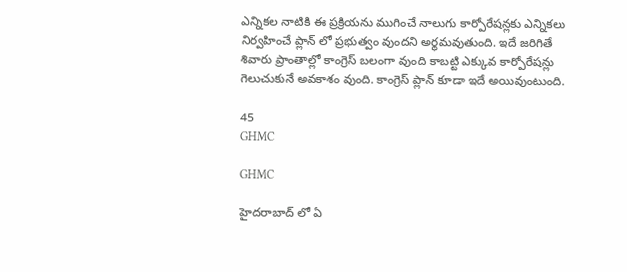ఎన్నికల నాటికి ఈ ప్రక్రియను ముగించే నాలుగు కార్పోరేషన్లకు ఎన్నికలు నిర్వహించే ప్లాన్ లో ప్రభుత్వం వుందని అర్థమవుతుంది. ఇదే జరిగితే శివారు ప్రాంతాల్లో కాంగ్రెస్ బలంగా వుంది కాబట్టి ఎక్కువ కార్పోరేషన్లు గెలుచుకునే అవకాశం వుంది. కాంగ్రెస్ ప్లాన్ కూడా ఇదే అయివుంటుంది.

45
GHMC

GHMC

హైదరాబాద్ లో ఏ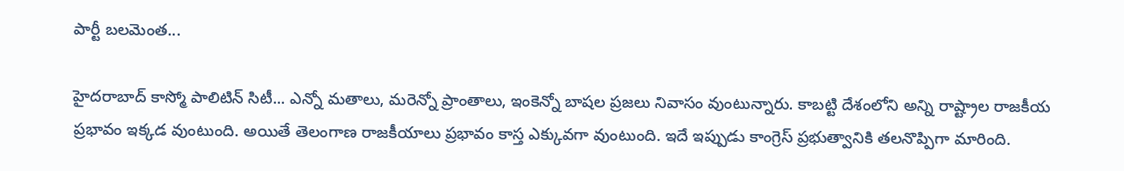పార్టీ బలమెంత...

హైదరాబాద్ కాస్మో పాలిటిన్ సిటీ... ఎన్నో మతాలు, మరెన్నో ప్రాంతాలు, ఇంకెన్నో బాషల ప్రజలు నివాసం వుంటున్నారు. కాబట్టి దేశంలోని అన్ని రాష్ట్రాల రాజకీయ ప్రభావం ఇక్కడ వుంటుంది. అయితే తెలంగాణ రాజకీయాలు ప్రభావం కాస్త ఎక్కువగా వుంటుంది. ఇదే ఇప్పుడు కాంగ్రెస్ ప్రభుత్వానికి తలనొప్పిగా మారింది.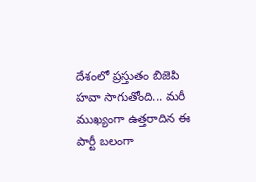దేశంలో ప్రస్తుతం బిజెపి హవా సాగుతోంది... మరీ ముఖ్యంగా ఉత్తరాదిన ఈ పార్టీ బలంగా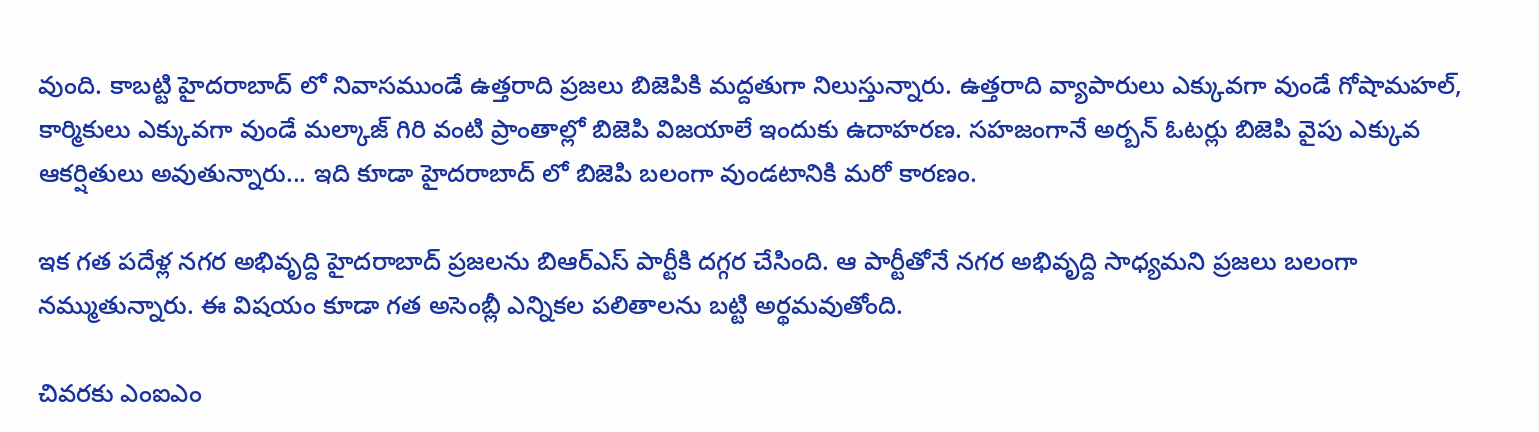వుంది. కాబట్టి హైదరాబాద్ లో నివాసముండే ఉత్తరాది ప్రజలు బిజెపికి మద్దతుగా నిలుస్తున్నారు. ఉత్తరాది వ్యాపారులు ఎక్కువగా వుండే గోషామహల్, కార్మికులు ఎక్కువగా వుండే మల్కాజ్ గిరి వంటి ప్రాంతాల్లో బిజెపి విజయాలే ఇందుకు ఉదాహరణ. సహజంగానే అర్బన్ ఓటర్లు బిజెపి వైపు ఎక్కువ ఆకర్షితులు అవుతున్నారు... ఇది కూడా హైదరాబాద్ లో బిజెపి బలంగా వుండటానికి మరో కారణం.

ఇక గత పదేళ్ల నగర అభివృద్ది హైదరాబాద్ ప్రజలను బిఆర్ఎస్ పార్టీకి దగ్గర చేసింది. ఆ పార్టీతోనే నగర అభివృద్ది సాధ్యమని ప్రజలు బలంగా నమ్ముతున్నారు. ఈ విషయం కూడా గత అసెంబ్లీ ఎన్నికల పలితాలను బట్టి అర్థమవుతోంది.

చివరకు ఎంఐఎం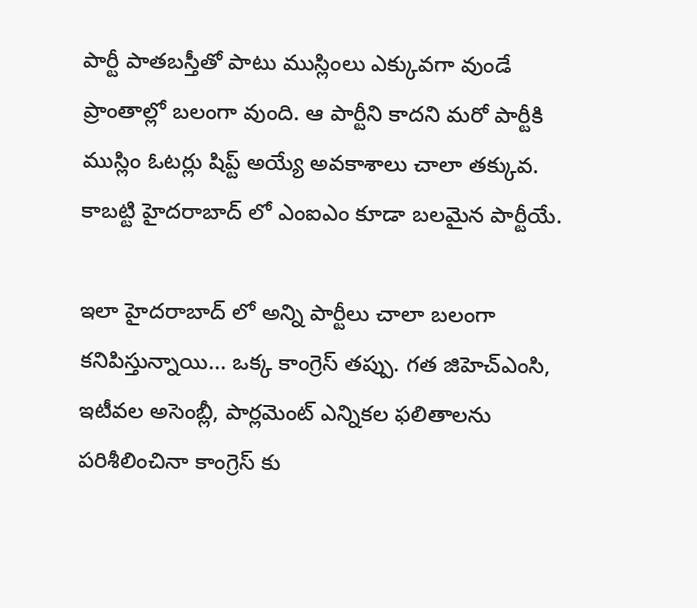పార్టీ పాతబస్తీతో పాటు ముస్లింలు ఎక్కువగా వుండే ప్రాంతాల్లో బలంగా వుంది. ఆ పార్టీని కాదని మరో పార్టీకి ముస్లిం ఓటర్లు షిప్ట్ అయ్యే అవకాశాలు చాలా తక్కువ. కాబట్టి హైదరాబాద్ లో ఎంఐఎం కూడా బలమైన పార్టీయే.

ఇలా హైదరాబాద్ లో అన్ని పార్టీలు చాలా బలంగా కనిపిస్తున్నాయి... ఒక్క కాంగ్రెస్ తప్పు. గత జిహెచ్ఎంసి, ఇటీవల అసెంబ్లీ, పార్లమెంట్ ఎన్నికల ఫలితాలను పరిశీలించినా కాంగ్రెస్ కు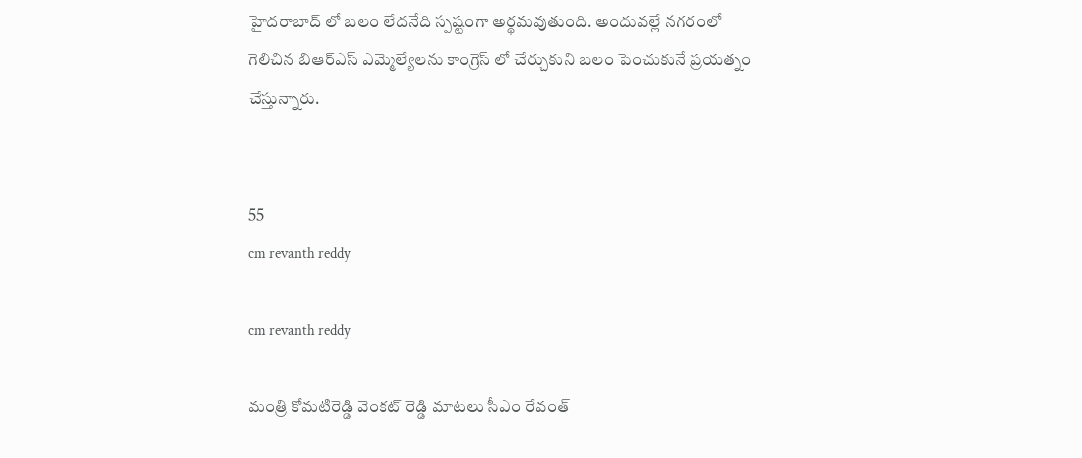హైదరాబాద్ లో బలం లేదనేది స్పష్టంగా అర్థమవుతుంది. అందువల్లే నగరంలో గెలిచిన బిఆర్ఎస్ ఎమ్మెల్యేలను కాంగ్రెస్ లో చేర్చుకుని బలం పెంచుకునే ప్రయత్నం చేస్తున్నారు.


55
cm revanth reddy

cm revanth reddy

మంత్రి కోమటిరెడ్డి వెంకట్ రెడ్డి మాటలు సీఎం రేవంత్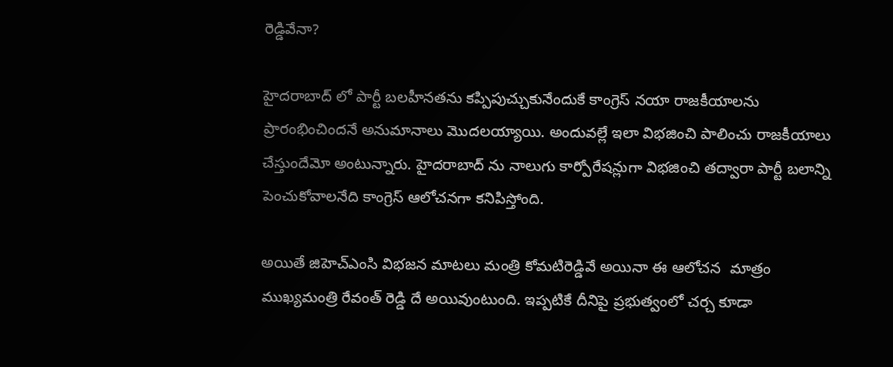రెడ్డివేనా?

హైదరాబాద్ లో పార్టీ బలహీనతను కప్పిపుచ్చుకునేందుకే కాంగ్రెస్ నయా రాజకీయాలను ప్రారంభించిందనే అనుమానాలు మొదలయ్యాయి. అందువల్లే ఇలా విభజించి పాలించు రాజకీయాలు చేస్తుందేమో అంటున్నారు. హైదరాబాద్ ను నాలుగు కార్పోరేషన్లుగా విభజించి తద్వారా పార్టీ బలాన్ని పెంచుకోవాలనేది కాంగ్రెస్ ఆలోచనగా కనిపిస్తోంది.

అయితే జిహెచ్ఎంసి విభజన మాటలు మంత్రి కోమటిరెడ్డివే అయినా ఈ ఆలోచన  మాత్రం ముఖ్యమంత్రి రేవంత్ రెడ్డి దే అయివుంటుంది. ఇప్పటికే దీనిపై ప్రభుత్వంలో చర్చ కూడా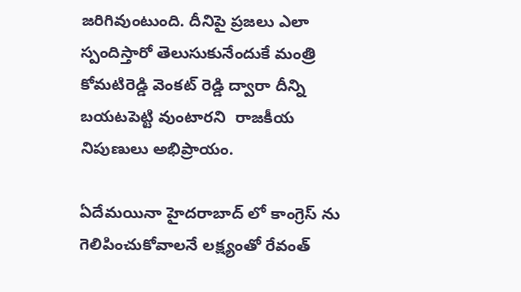జరిగివుంటుంది. దీనిపై ప్రజలు ఎలా స్పందిస్తారో తెలుసుకునేందుకే మంత్రి కోమటిరెడ్డి వెంకట్ రెడ్డి ద్వారా దీన్ని బయటపెట్టి వుంటారని  రాజకీయ నిపుణులు అభిప్రాయం.

ఏదేమయినా హైదరాబాద్ లో కాంగ్రెస్ ను గెలిపించుకోవాలనే లక్ష్యంతో రేవంత్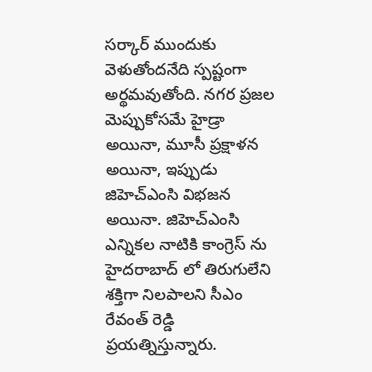సర్కార్ ముందుకు వెళుతోందనేది స్పష్టంగా అర్థమవుతోంది. నగర ప్రజల మెప్పుకోసమే హైడ్రా అయినా, మూసీ ప్రక్షాళన అయినా, ఇప్పుడు జిహెచ్ఎంసి విభజన అయినా. జిహెచ్ఎంసి ఎన్నికల నాటికి కాంగ్రెస్ ను హైదరాబాద్ లో తిరుగులేని శక్తిగా నిలపాలని సీఎం రేవంత్ రెడ్డి ప్రయత్నిస్తున్నారు.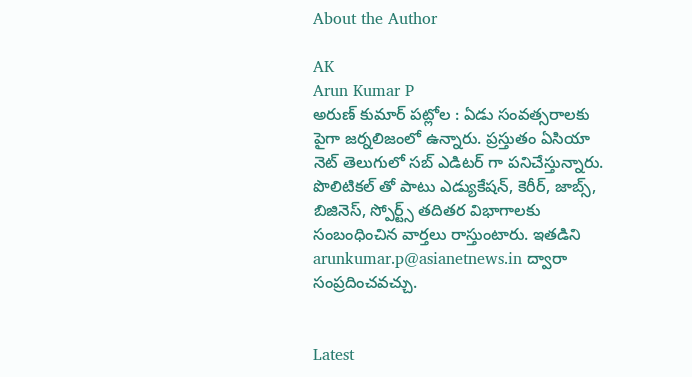About the Author

AK
Arun Kumar P
అరుణ్ కుమార్ పట్లోల : ఏడు సంవత్సరాలకు పైగా జర్నలిజంలో ఉన్నారు. ప్రస్తుతం ఏసియా నెట్ తెలుగులో సబ్ ఎడిటర్ గా పనిచేస్తున్నారు. పొలిటికల్ తో పాటు ఎడ్యుకేషన్, కెరీర్, జాబ్స్, బిజినెస్, స్పోర్ట్స్ తదితర విభాగాలకు సంబంధించిన వార్తలు రాస్తుంటారు. ఇతడిని arunkumar.p@asianetnews.in ద్వారా సంప్రదించవచ్చు.


Latest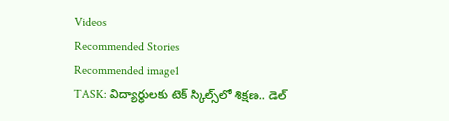Videos
Recommended Stories
Recommended image1
TASK: విద్యార్థుల‌కు టెక్ స్కిల్స్‌లో శిక్ష‌ణ‌.. డెల్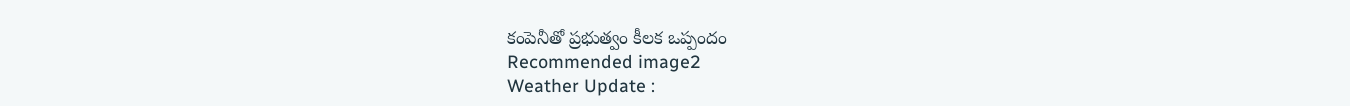కంపెనీతో ప్ర‌భుత్వం కీల‌క ఒప్పందం
Recommended image2
Weather Update :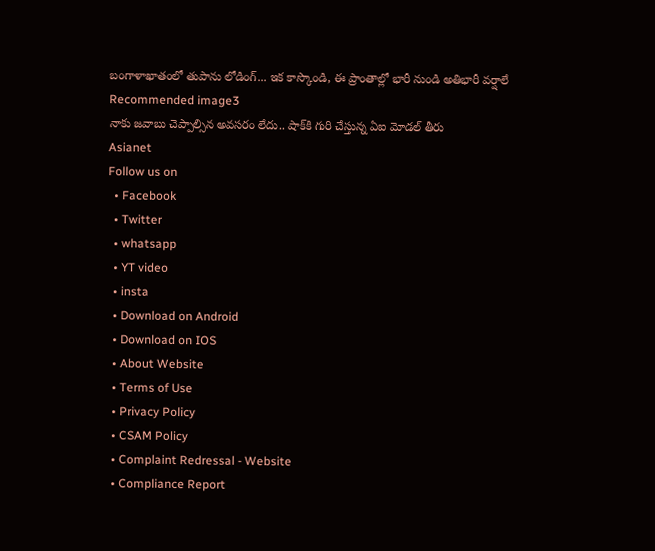బంగాళాఖాతంలో తుపాను లోడింగ్... ఇక కాస్కొండి, ఈ ప్రాంతాల్లో భారీ నుండి అతిభారీ వర్షాలే
Recommended image3
నాకు జవాబు చెప్పాల్సిన అవసరం లేదు.. షాక్‌కి గురి చేస్తున్న ఏఐ మోడ‌ల్ తీరు
Asianet
Follow us on
  • Facebook
  • Twitter
  • whatsapp
  • YT video
  • insta
  • Download on Android
  • Download on IOS
  • About Website
  • Terms of Use
  • Privacy Policy
  • CSAM Policy
  • Complaint Redressal - Website
  • Compliance Report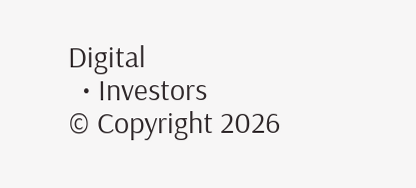Digital
  • Investors
© Copyright 2026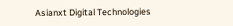Asianxt Digital Technologies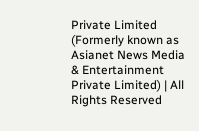Private Limited (Formerly known as Asianet News Media & Entertainment Private Limited) | All Rights Reserved